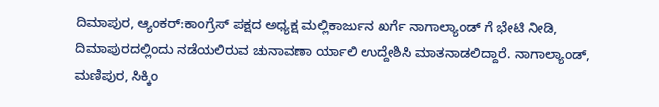ದಿಮಾಪುರ, ಆ್ಯಂಕರ್:ಕಾಂಗ್ರೆಸ್ ಪಕ್ಷದ ಅಧ್ಯಕ್ಷ ಮಲ್ಲಿಕಾರ್ಜುನ ಖರ್ಗೆ ನಾಗಾಲ್ಯಾಂಡ್ ಗೆ ಭೇಟಿ ನೀಡಿ, ದಿಮಾಪುರದಲ್ಲಿಂದು ನಡೆಯಲಿರುವ ಚುನಾವಣಾ ರ್ಯಾಲಿ ಉದ್ದೇಶಿಸಿ ಮಾತನಾಡಲಿದ್ದಾರೆ. ನಾಗಾಲ್ಯಾಂಡ್, ಮಣಿಪುರ, ಸಿಕ್ಕಿಂ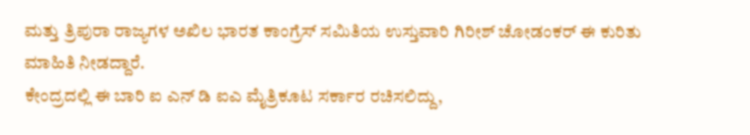ಮತ್ತು ತ್ರಿಪುರಾ ರಾಜ್ಯಗಳ ಅಖಿಲ ಭಾರತ ಕಾಂಗ್ರೆಸ್ ಸಮಿತಿಯ ಉಸ್ತುವಾರಿ ಗಿರೀಶ್ ಚೋಡಂಕರ್ ಈ ಕುರಿತು ಮಾಹಿತಿ ನೀಡದ್ದಾರೆ.
ಕೇಂದ್ರದಲ್ಲಿ ಈ ಬಾರಿ ಐ ಎನ್ ಡಿ ಐಎ ಮೈತ್ರಿಕೂಟ ಸರ್ಕಾರ ರಚಿಸಲಿದ್ದು,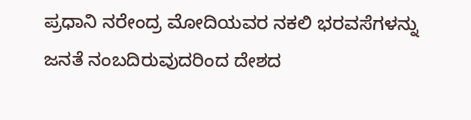ಪ್ರಧಾನಿ ನರೇಂದ್ರ ಮೋದಿಯವರ ನಕಲಿ ಭರವಸೆಗಳನ್ನು ಜನತೆ ನಂಬದಿರುವುದರಿಂದ ದೇಶದ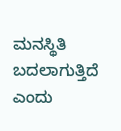ಮನಸ್ಥಿತಿ ಬದಲಾಗುತ್ತಿದೆ ಎಂದು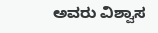ಅವರು ವಿಶ್ವಾಸ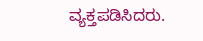ವ್ಯಕ್ತಪಡಿಸಿದರು.